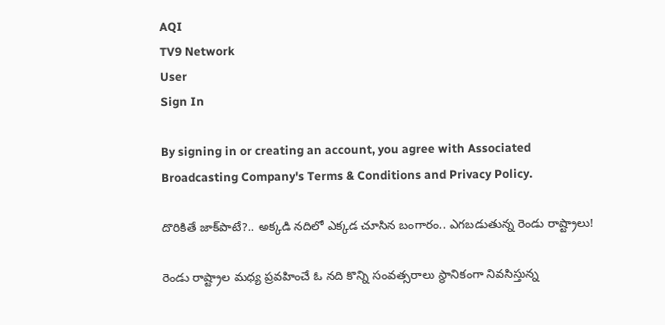AQI
TV9 Network
User
Sign In

By signing in or creating an account, you agree with Associated Broadcasting Company's Terms & Conditions and Privacy Policy.

దొరికితే జాక్‌పాటే?.. అక్కడి నదిలో ఎక్కడ చూసిన బంగారం.. ఎగబడుతున్న రెండు రాష్ట్రాలు!

రెండు రాష్ట్రాల మధ్య ప్రవహించే ఓ నది కొన్ని సంవత్సరాలు స్థానికంగా నివసిస్తున్న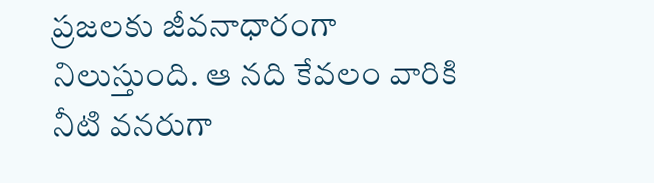ప్రజలకు జీవనాధారంగా నిలుస్తుంది. ఆ నది కేవలం వారికి నీటి వనరుగా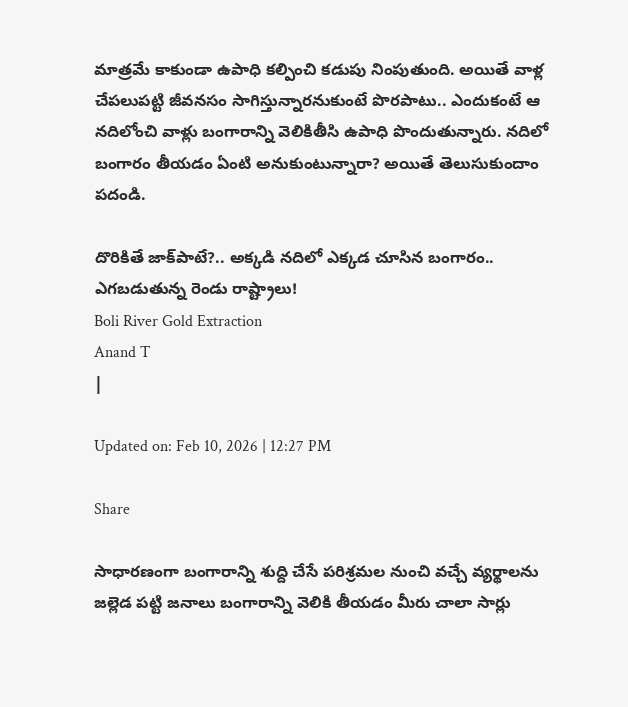మాత్రమే కాకుండా ఉపాధి కల్పించి కడుపు నింపుతుంది. అయితే వాళ్ల చేపలుపట్టి జీవనసం సాగిస్తున్నారనుకుంటే పొరపాటు.. ఎందుకంటే ఆ నదిలోంచి వాళ్లు బంగారాన్ని వెలికితీసి ఉపాధి పొందుతున్నారు. నదిలో బంగారం తీయడం ఏంటి అనుకుంటున్నారా? అయితే తెలుసుకుందాం పదండి.

దొరికితే జాక్‌పాటే?.. అక్కడి నదిలో ఎక్కడ చూసిన బంగారం.. ఎగబడుతున్న రెండు రాష్ట్రాలు!
Boli River Gold Extraction
Anand T
|

Updated on: Feb 10, 2026 | 12:27 PM

Share

సాధారణంగా బంగారాన్ని శుద్ది చేసే పరిశ్రమల నుంచి వచ్చే వ్యర్థాలను జల్లెడ పట్టి జనాలు బంగారాన్ని వెలికి తీయడం మీరు చాలా సార్లు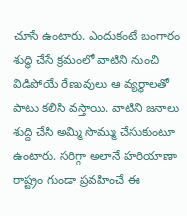చూసే ఉంటారు. ఎందుకంటే బంగారం శుద్ధి చేసే క్రమంలో వాటిని నుంచి విడిపోయే రేణువులు ఆ వ్యర్థాలతో పాటు కలిసి వస్తాయి. వాటిని జనాలు శుద్ది చేసి అమ్మి సొమ్ము చేసుకుంటూ ఉంటారు. సరిగ్గా అలానే హరియాణా రాష్ట్రం గుండా ప్రవహించే ఈ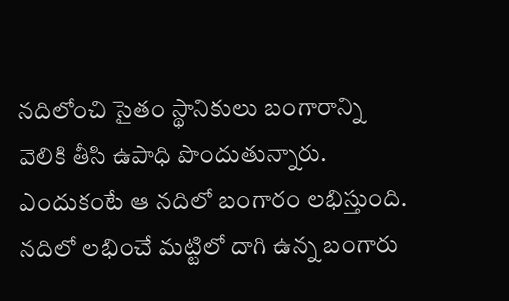నదిలోంచి సైతం స్థానికులు బంగారాన్ని వెలికి తీసి ఉపాధి పొందుతున్నారు. ఎందుకంటే ఆ నదిలో బంగారం లభిస్తుంది. నదిలో లభించే మట్టిలో దాగి ఉన్న బంగారు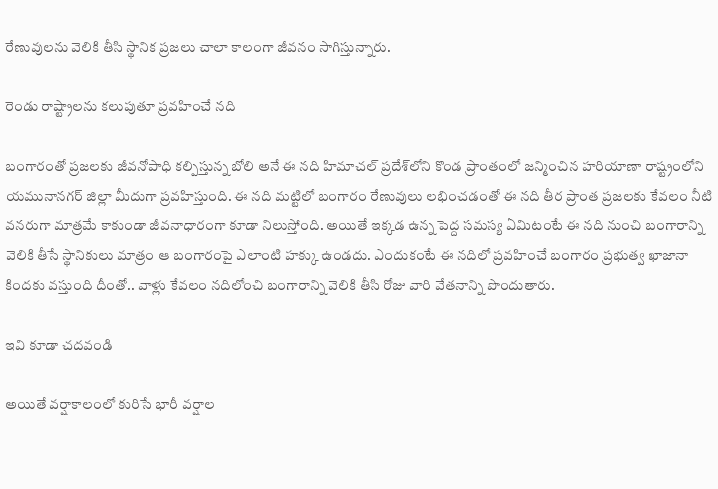రేణువులను వెలికి తీసి స్థానిక ప్రజలు చాలా కాలంగా జీవనం సాగిస్తున్నారు.

రెండు రాష్ట్రాలను కలుపుతూ ప్రవహించే నది

బంగారంతో ప్రజలకు జీవనోపాధి కల్పిస్తున్న బోలి అనే ఈ నది హిమాచల్‌ ప్రదేశ్‌లోని కొండ ప్రాంతంలో జన్మించిన హరియాణా రాష్ట్రంలోని యమునానగర్‌ జిల్లా మీదుగా ప్రవహిస్తుంది. ఈ నది మట్టిలో బంగారం రేణువులు లభించడంతో ఈ నది తీర ప్రాంత ప్రజలకు కేవలం నీటి వనరుగా మాత్రమే కాకుండా జీవనాధారంగా కూడా నిలుస్తోంది. అయితే ఇక్కడ ఉన్న పెద్ద సమస్య ఏమిటంటే ఈ నది నుంచి బంగారాన్ని వెలికి తీసే స్థానికులు మాత్రం ఆ బంగారంపై ఎలాంటి హక్కు ఉండదు. ఎందుకంటే ఈ నదిలో ప్రవహించే బంగారం ప్రభుత్వ ఖాజానా కిందకు వస్తుంది దీంతో.. వాళ్లు కేవలం నదిలోంచి బంగారాన్ని వెలికి తీసి రోజు వారి వేతనాన్ని పొందుతారు.

ఇవి కూడా చదవండి

అయితే వర్షాకాలంలో కురిసే భారీ వర్షాల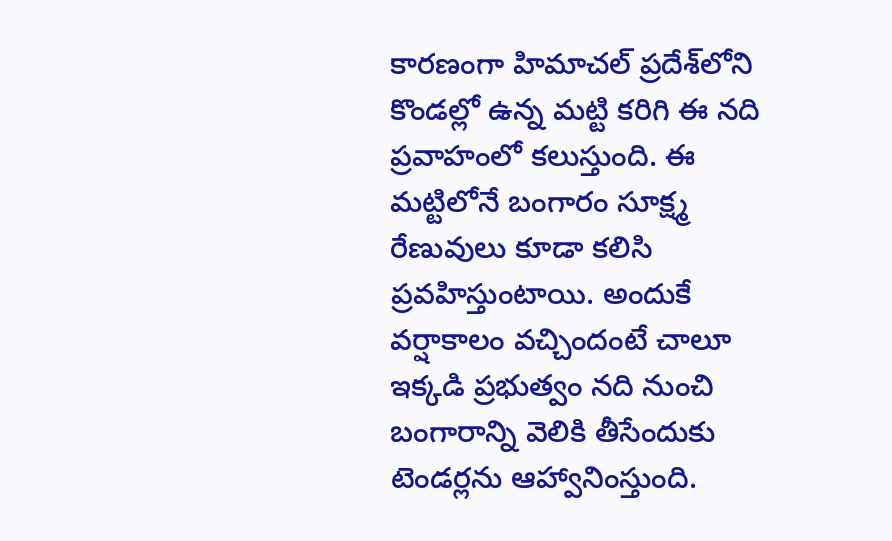కారణంగా హిమాచల్‌ ప్రదేశ్‌లోని కొండల్లో ఉన్న మట్టి కరిగి ఈ నది ప్రవాహంలో కలుస్తుంది. ఈ మట్టిలోనే బంగారం సూక్ష్మ రేణువులు కూడా కలిసి ప్రవహిస్తుంటాయి. అందుకే వర్షాకాలం వచ్చిందంటే చాలూ ఇక్కడి ప్రభుత్వం నది నుంచి బంగారాన్ని వెలికి తీసేందుకు టెండర్లను ఆహ్వానింస్తుంది.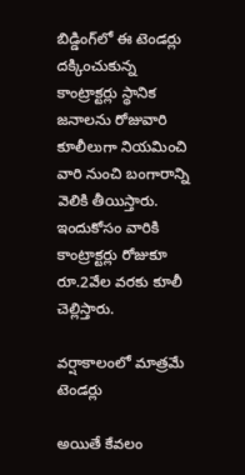బిడ్డింగ్‌లో ఈ టెండర్లు దక్కించుకున్న కాంట్రాక్టర్లు స్థానిక జనాలను రోజువారి కూలీలుగా నియమించి వారి నుంచి బంగారాన్ని వెలికి తీయిస్తారు. ఇందుకోసం వారికి కాంట్రాక్టర్లు రోజుకూ రూ.2వేల వరకు కూలీ చెల్లిస్తారు.

వర్షాకాలంలో మాత్రమే టెండర్లు

అయితే కేవలం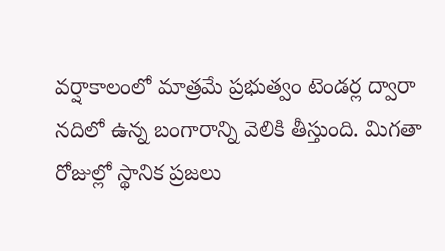వర్షాకాలంలో మాత్రమే ప్రభుత్వం టెండర్ల ద్వారా నదిలో ఉన్న బంగారాన్ని వెలికి తీస్తుంది. మిగతా రోజుల్లో స్థానిక ప్రజలు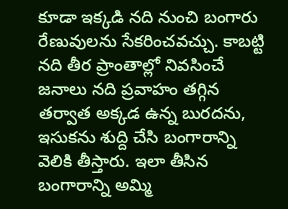కూడా ఇక్కడి నది నుంచి బంగారు రేణువులను సేకరించవచ్చు. కాబట్టి నది తీర ప్రాంతాల్లో నివసించే జనాలు నది ప్రవాహం తగ్గిన తర్వాత అక్కడ ఉన్న బురదను, ఇసుకను శుద్ది చేసి బంగారాన్ని వెలికి తీస్తారు. ఇలా తీసిన బంగారాన్ని అమ్మి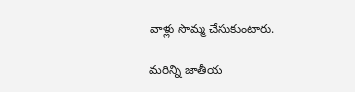వాళ్లు సొమ్మ చేసుకుంటారు.

మరిన్ని జాతీయ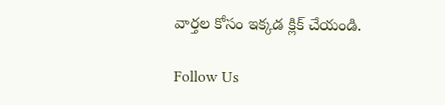వార్తల కోసం ఇక్కడ క్లిక్ చేయండి.

Follow Us